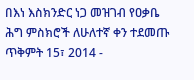በእነ እስክንድር ነጋ መዝገብ የዐቃቤ ሕግ ምስክሮች ለሁለተኛ ቀን ተደመጡ
ጥቅምት 15፣ 2014 -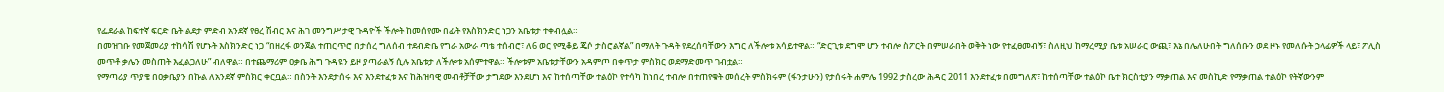የፌደራል ከፍተኛ ፍርድ ቤት ልደታ ምድብ አንደኛ የፀረ ሽብር እና ሕገ መንግሥታዊ ጉዳዮች ችሎት ከመሰየሙ በፊት የእስክንድር ነጋን አቤቱታ ተቀብሏል።
በመዝገቡ የመጀመሪያ ተከሳሽ የሆኑት እስክንድር ነጋ “በዘረፋ ወንጀል ተጠርጥሮ በታሰረ ግለሰብ ተደብድቤ የግራ አውራ ጣቴ ተሰብሮ፣ ለ6 ወር የሚቆይ ጄሶ ታስሮልኛል” በማለት ጉዳት የደረሰባቸውን እግር ለችሎቱ አሳይተዋል። “ድርጊቱ ደግሞ ሆን ተብሎ ስፖርት በምሠራበት ወቅት ነው የተፈፀመብኝ፣ ስለዚህ ከማረሚያ ቤቱ አሠራር ውጪ፣ እኔ በሌለሁበት ግለሰቡን ወደ ዞኑ የመለሱት ኃላፊዎች ላይ፣ ፖሊስ መጥቶ ቃሌን መስጠት እፈልጋለሁ” ብለዋል። በተጨማሪም ዐቃቤ ሕግ ጉዳዩን ይዞ ያጣራልኝ ሲሉ አቤቱታ ለችሎቱ አሰምተዋል። ችሎቱም አቤቱታቸውን አዳምጦ በቀጥታ ምስክር ወደማድመጥ ገብቷል።
የማጣሪያ ጥያቄ በዐቃቤያን በኩል ለአንደኛ ምስክር ቀርቧል። በስንት እንደታሰሩ እና እንደተፈቱ እና ከሕዝባዊ መብቶቻቸው ታግደው እንደሆነ እና ከተሰጣቸው ተልዕኮ የተሳካ ከነበረ ተብሎ በተጠየቁት መሰረት ምስክሩም (ፋንታሁን) የታሰሩት ሐምሌ 1992 ታስረው ሕዳር 2011 እንደተፈቱ በመግለጽ፣ ከተሰጣቸው ተልዕኮ ቤተ ክርስቲያን ማቃጠል እና መስኪድ የማቃጠል ተልዕኮ የትኛውንም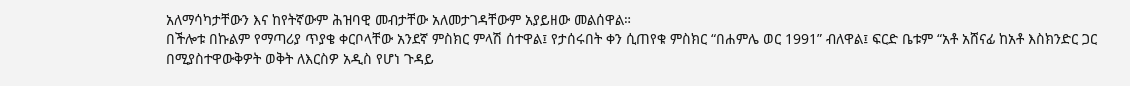አለማሳካታቸውን እና ከየትኛውም ሕዝባዊ መብታቸው አለመታገዳቸውም አያይዘው መልሰዋል።
በችሎቱ በኩልም የማጣሪያ ጥያቄ ቀርቦላቸው አንደኛ ምስክር ምላሽ ሰተዋል፤ የታሰሩበት ቀን ሲጠየቁ ምስክር “በሐምሌ ወር 1991” ብለዋል፤ ፍርድ ቤቱም “አቶ አሸናፊ ከአቶ እስክንድር ጋር በሚያስተዋውቅዎት ወቅት ለእርስዎ አዲስ የሆነ ጉዳይ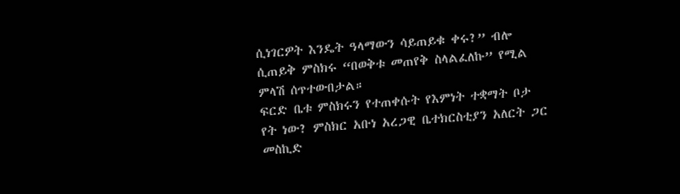ሲነገርዎት እንዴት ዓላማውን ሳይጠይቁ ቀሩ?” ብሎ ሲጠይቅ ምስክሩ “በወቅቱ መጠየቅ ስላልፈለኩ” የሚል ምላሽ ሰጥተውበታል።
ፍርድ ቤቱ ምስክሩን የተጠቀሱት የእምነት ተቋማት ቦታ የት ነው? ምስክር አቡነ አረጋዊ ቤተክርስቲያን አለርት ጋር መስኪድ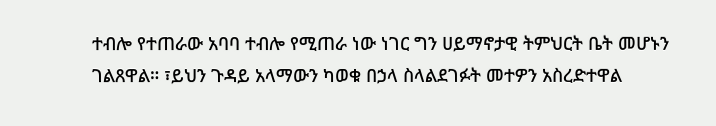ተብሎ የተጠራው አባባ ተብሎ የሚጠራ ነው ነገር ግን ሀይማኖታዊ ትምህርት ቤት መሆኑን ገልጸዋል። ፣ይህን ጉዳይ አላማውን ካወቁ በኃላ ስላልደገፉት መተዎን አስረድተዋል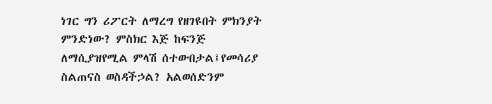ነገር ግን ሪፖርት ለማረግ የዘገዩበት ምክንያት ምንድነው? ምስክር እጅ ከፍንጅ ለማሲያዝየሚል ምላሽ ሰተውበታል፤የመሳሪያ ስልጠናስ ወስዳችኃል? አልወሰድንም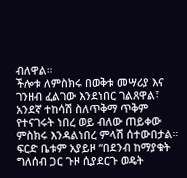ብለዋል።
ችሎቱ ለምስክሩ በወቅቱ መሣሪያ እና ገንዘብ ፈልገው እንደነበር ገልጸዋል፣ አንደኛ ተከሳሽ ስለጥቅማ ጥቅም የተናገሩት ነበረ ወይ ብለው ጠይቀው ምስክሩ እንዳልነበረ ምላሽ ሰተውበታል። ፍርድ ቤቱም አያይዞ “በደንብ ከማያቁት ግለሰብ ጋር ጉዞ ሲያደርጉ ወዴት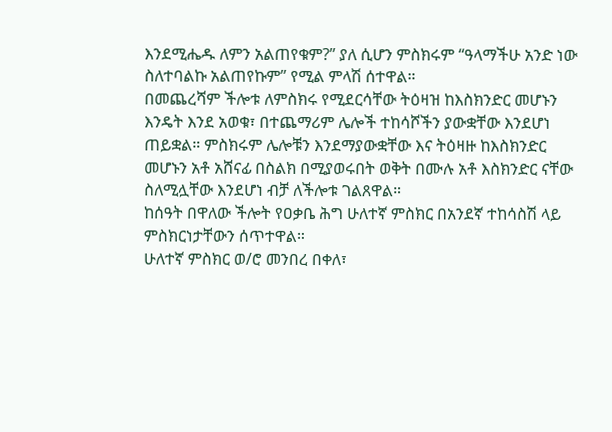እንደሚሔዱ ለምን አልጠየቁም?” ያለ ሲሆን ምስክሩም “ዓላማችሁ አንድ ነው ስለተባልኩ አልጠየኩም” የሚል ምላሽ ሰተዋል።
በመጨረሻም ችሎቱ ለምስክሩ የሚደርሳቸው ትዕዛዝ ከእስክንድር መሆኑን እንዴት እንደ አወቁ፣ በተጨማሪም ሌሎች ተከሳሾችን ያውቋቸው እንደሆነ ጠይቋል። ምስክሩም ሌሎቹን እንደማያውቋቸው እና ትዕዛዙ ከእስክንድር መሆኑን አቶ አሸናፊ በስልክ በሚያወሩበት ወቅት በሙሉ አቶ እስክንድር ናቸው ስለሚሏቸው እንደሆነ ብቻ ለችሎቱ ገልጸዋል።
ከሰዓት በዋለው ችሎት የዐቃቤ ሕግ ሁለተኛ ምስክር በአንደኛ ተከሳስሽ ላይ ምስክርነታቸውን ሰጥተዋል።
ሁለተኛ ምስክር ወ/ሮ መንበረ በቀለ፣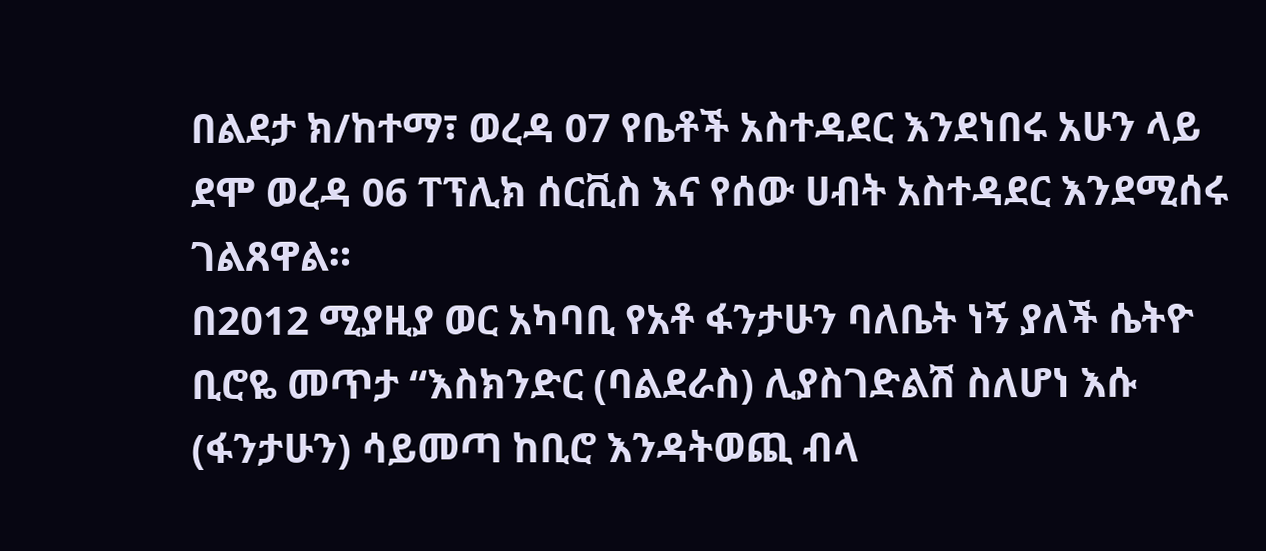በልደታ ክ/ከተማ፣ ወረዳ 07 የቤቶች አስተዳደር እንደነበሩ አሁን ላይ ደሞ ወረዳ 06 ፐፕሊክ ሰርቪስ እና የሰው ሀብት አስተዳደር እንደሚሰሩ ገልጸዋል።
በ2012 ሚያዚያ ወር አካባቢ የአቶ ፋንታሁን ባለቤት ነኝ ያለች ሴትዮ ቢሮዬ መጥታ “እስክንድር (ባልደራስ) ሊያስገድልሽ ስለሆነ እሱ (ፋንታሁን) ሳይመጣ ከቢሮ እንዳትወጪ ብላ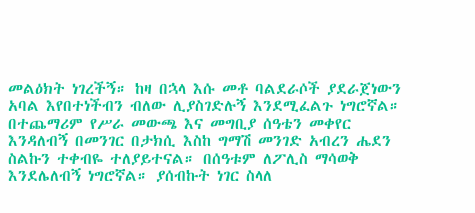መልዕክት ነገረችኝ። ከዛ በኋላ እሱ መቶ ባልደራሶች ያደራጀነውን አባል እየበተነችብን ብለው ሊያስገድሉኝ እንደሚፈልጉ ነግሮኛል። በተጨማሪም የሥራ መውጫ እና መግቢያ ሰዓቴን መቀየር እንዳለብኝ በመንገር በታክሲ እስከ ግማሽ መንገድ አብረን ሔደን ስልኩን ተቀብዬ ተለያይተናል። በሰዓቱም ለፖሊስ ማሳወቅ እንደሌለብኝ ነግሮኛል። ያሰብኩት ነገር ስላለ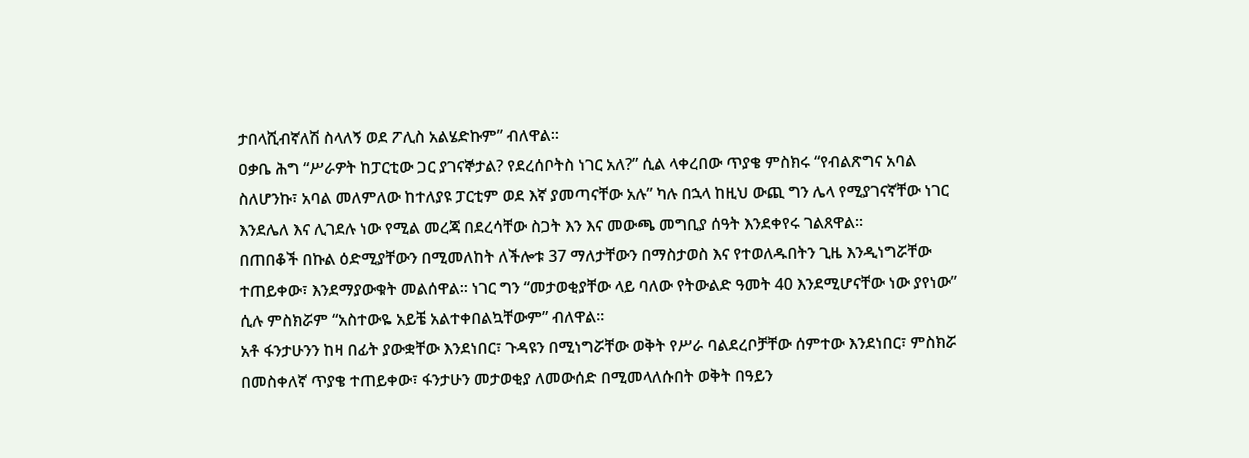ታበላሺብኛለሽ ስላለኝ ወደ ፖሊስ አልሄድኩም” ብለዋል።
ዐቃቤ ሕግ “ሥራዎት ከፓርቲው ጋር ያገናኞታል? የደረሰቦትስ ነገር አለ?” ሲል ላቀረበው ጥያቄ ምስክሩ “የብልጽግና አባል ስለሆንኩ፣ አባል መለምለው ከተለያዩ ፓርቲም ወደ እኛ ያመጣናቸው አሉ” ካሉ በኋላ ከዚህ ውጪ ግን ሌላ የሚያገናኛቸው ነገር እንደሌለ እና ሊገደሉ ነው የሚል መረጃ በደረሳቸው ስጋት እን እና መውጫ መግቢያ ሰዓት እንደቀየሩ ገልጸዋል።
በጠበቆች በኩል ዕድሚያቸውን በሚመለከት ለችሎቱ 37 ማለታቸውን በማስታወስ እና የተወለዱበትን ጊዜ እንዲነግሯቸው ተጠይቀው፣ እንደማያውቁት መልሰዋል። ነገር ግን “መታወቂያቸው ላይ ባለው የትውልድ ዓመት 40 እንደሚሆናቸው ነው ያየነው” ሲሉ ምስክሯም “አስተውዬ አይቼ አልተቀበልኳቸውም” ብለዋል።
አቶ ፋንታሁንን ከዛ በፊት ያውቋቸው እንደነበር፣ ጉዳዩን በሚነግሯቸው ወቅት የሥራ ባልደረቦቻቸው ሰምተው እንደነበር፣ ምስክሯ በመስቀለኛ ጥያቄ ተጠይቀው፣ ፋንታሁን መታወቂያ ለመውሰድ በሚመላለሱበት ወቅት በዓይን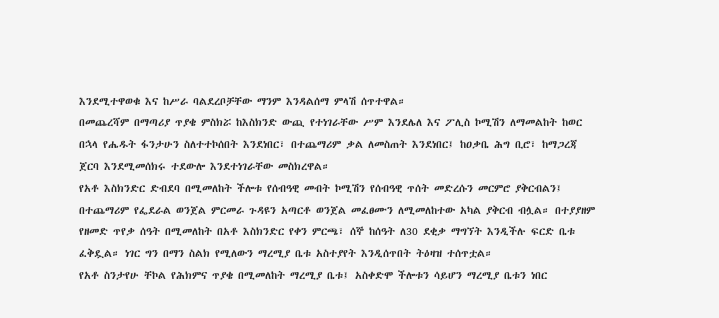እንደሚተዋወቁ እና ከሥራ ባልደረቦቻቸው ማንም እንዳልሰማ ምላሽ ሰጥተዋል።
በመጨረሻም በማጣሪያ ጥያቄ ምስክሯ ከእስክንድ ውጪ የተነገራቸው ሥም እንደሌለ እና ፖሊስ ኮሚሽን ለማመልከት ከወር በኋላ የሔዱት ፋንታሁን ስለተተኮሰበት እንደነበር፣ በተጨማሪም ቃል ለመስጠት እንደነበር፤ ከዐቃቤ ሕግ ቢሮ፣ ከማጋረጃ ጀርባ እንደሚመሰክሩ ተደውሎ እንደተነገራቸው መስክረዋል።
የአቶ እስክንድር ድብደባ በሚመለከት ችሎቱ የሰብዓዊ መብት ኮሚሽን የሰብዓዊ ጥሰት መድረሱን መርምሮ ያቅርብልን፤ በተጨማሪም የፌደራል ወንጀል ምርመራ ጉዳዩን አጣርቶ ወንጀል መፈፀሙን ለሚመለከተው አካል ያቅርብ ብሏል። በተያያዘም የዘመድ ጥየቃ ሰዓት በሚመለከት በአቶ እስክንድር የቀን ምርጫ፣ ሰኞ ከሰዓት ለ30 ደቂቃ ማግኘት እንዲችሉ ፍርድ ቤቱ ፈቅዷል። ነገር ግን በማን ስልክ የሚለውን ማረሚያ ቤቱ አስተያየት እንዲሰጥበት ትዕዛዝ ተሰጥቷል።
የአቶ ስንታየሁ ቸኮል የሕክምና ጥያቄ በሚመለከት ማረሚያ ቤቱ፤ አስቀድሞ ችሎቱን ሳይሆን ማረሚያ ቤቱን ነበር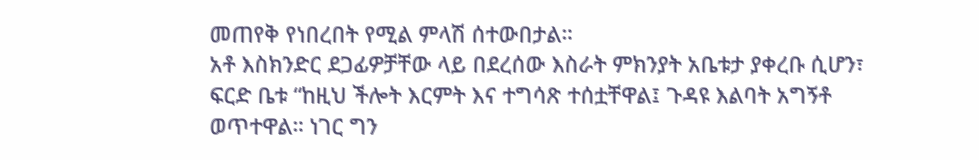መጠየቅ የነበረበት የሚል ምላሽ ሰተውበታል።
አቶ እስክንድር ደጋፊዎቻቸው ላይ በደረሰው እስራት ምክንያት አቤቱታ ያቀረቡ ሲሆን፣ ፍርድ ቤቱ “ከዚህ ችሎት እርምት እና ተግሳጽ ተሰቷቸዋል፤ ጉዳዩ እልባት አግኝቶ ወጥተዋል። ነገር ግን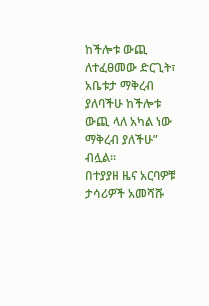ከችሎቱ ውጪ ለተፈፀመው ድርጊት፣ አቤቱታ ማቅረብ ያለባችሁ ከችሎቱ ውጪ ላለ አካል ነው ማቅረብ ያለችሁ” ብሏል።
በተያያዘ ዜና አርባዎቹ ታሳሪዎች አመሻሹ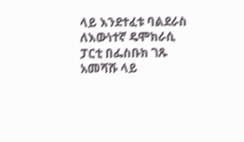ላይ እንደተፈቱ ባልደራስ ለእውነተኛ ዴሞክራሲ ፓርቲ በፌስቡክ ገጹ አመሻሹ ላይ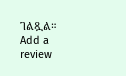ገልጿል።
Add a review